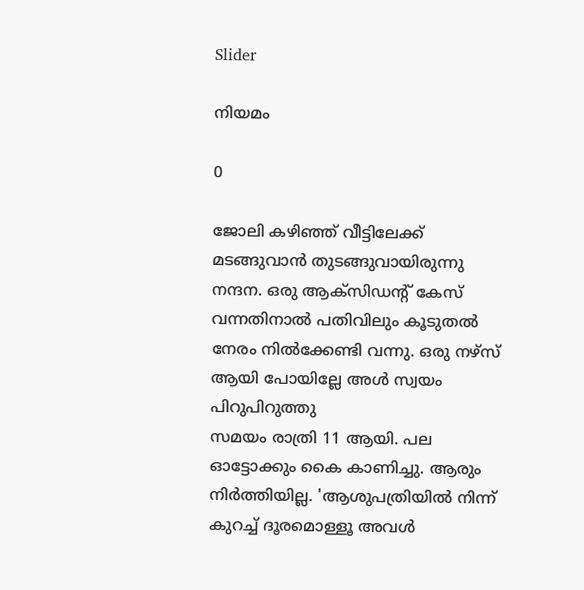Slider

നിയമം

0

ജോലി കഴിഞ്ഞ് വീട്ടിലേക്ക് മടങ്ങുവാൻ തുടങ്ങുവായിരുന്നു നന്ദന. ഒരു ആക്സിഡന്റ് കേസ് വന്നതിനാൽ പതിവിലും കൂടുതൽ നേരം നിൽക്കേണ്ടി വന്നു. ഒരു നഴ്സ് ആയി പോയില്ലേ അൾ സ്വയം പിറുപിറുത്തു
സമയം രാത്രി 11 ആയി. പല ഓട്ടോക്കും കൈ കാണിച്ചു. ആരും നിർത്തിയില്ല. 'ആശുപത്രിയിൽ നിന്ന് കുറച്ച് ദൂരമൊള്ളൂ അവൾ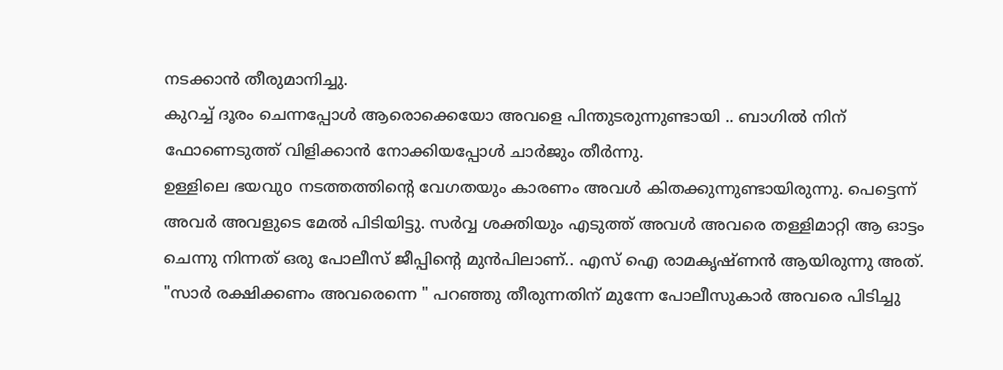നടക്കാൻ തീരുമാനിച്ചു.
കുറച്ച് ദൂരം ചെന്നപ്പോൾ ആരൊക്കെയോ അവളെ പിന്തുടരുന്നുണ്ടായി .. ബാഗിൽ നിന് ഫോണെടുത്ത് വിളിക്കാൻ നോക്കിയപ്പോൾ ചാർജും തീർന്നു.
ഉള്ളിലെ ഭയവുo നടത്തത്തിന്റെ വേഗതയും കാരണം അവൾ കിതക്കുന്നുണ്ടായിരുന്നു. പെട്ടെന്ന് അവർ അവളുടെ മേൽ പിടിയിട്ടു. സർവ്വ ശക്തിയും എടുത്ത് അവൾ അവരെ തള്ളിമാറ്റി ആ ഓട്ടം ചെന്നു നിന്നത് ഒരു പോലീസ് ജീപ്പിന്റെ മുൻപിലാണ്.. എസ് ഐ രാമകൃഷ്ണൻ ആയിരുന്നു അത്.
"സാർ രക്ഷിക്കണം അവരെന്നെ " പറഞ്ഞു തീരുന്നതിന് മുന്നേ പോലീസുകാർ അവരെ പിടിച്ചു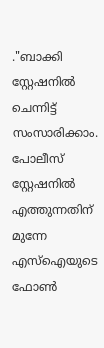."ബാക്കി സ്റ്റേഷനിൽ ചെന്നിട്ട് സംസാരിക്കാം.
പോലീസ് സ്റ്റേഷനിൽ എത്തുന്നതിന് മുന്നേ എസ്ഐയുടെ ഫോൺ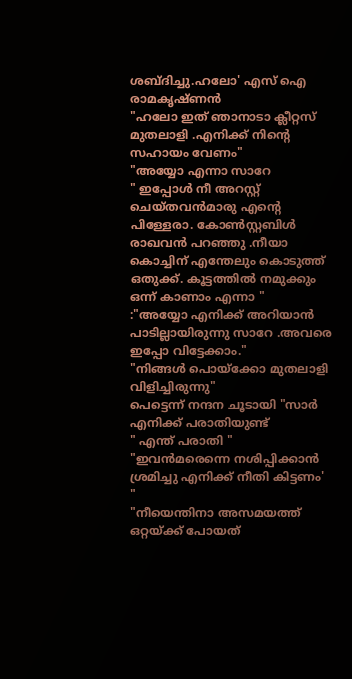ശബ്ദിച്ചു.ഹലോ' എസ് ഐ രാമകൃഷ്ണൻ
"ഹലോ ഇത് ഞാനാടാ ക്ലീറ്റസ് മുതലാളി .എനിക്ക് നിന്റെ സഹായം വേണം"
"അയ്യോ എന്നാ സാറേ
" ഇപ്പോൾ നീ അറസ്റ്റ് ചെയ്തവൻമാരു എന്റെ പിള്ളേരാ. കോൺസ്റ്റബിൾ രാഖവൻ പറഞ്ഞു .നീയാ കൊച്ചിന് എന്തേലും കൊടുത്ത് ഒതുക്ക്. കൂട്ടത്തിൽ നമുക്കും ഒന്ന് കാണാം എന്നാ "
:"അയ്യോ എനിക്ക് അറിയാൻ പാടില്ലായിരുന്നു സാറേ .അവരെ ഇപ്പോ വിട്ടേക്കാം."
"നിങ്ങൾ പൊയ്ക്കോ മുതലാളി വിളിച്ചിരുന്നു"
പെട്ടെന്ന് നന്ദന ചൂടായി "സാർ എനിക്ക് പരാതിയുണ്ട്
" എന്ത് പരാതി "
"ഇവൻമരെന്നെ നശിപ്പിക്കാൻ ശ്രമിച്ചു എനിക്ക് നീതി കിട്ടണം' "
"നീയെന്തിനാ അസമയത്ത് ഒറ്റയ്ക്ക് പോയത്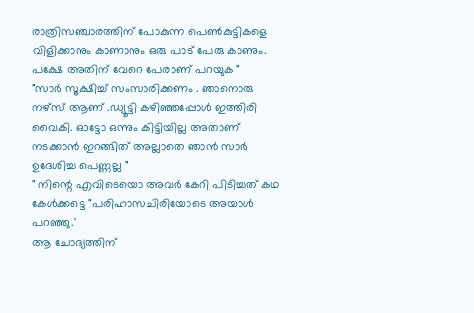രാത്രിസഞ്ചാരത്തിന് പോകുന്ന പെൺകുട്ടികളെ വിളിക്കാനും കാണാനും ഒരു പാട് പേരു കാണും. പക്ഷേ അതിന് വേറെ പേരാണ് പറയുക "
"സാർ സൂക്ഷിച്ച് സംസാരിക്കണം . ഞാനൊരു നഴ്സ് ആണ് .ഡ്യൂട്ടി കഴിഞ്ഞപ്പോൾ ഇത്തിരി വൈകി. ഓട്ടോ ഒന്നും കിട്ടിയില്ല അതാണ് നടക്കാൻ ഇറങ്ങിത് അല്ലാതെ ഞാൻ സാർ ഉദേശിച്ച പെണ്ണല്ല "
" നിന്റെ എവിടെയൊ അവർ കേറി പിടിച്ചത് കഥ കേൾക്കട്ടെ "പരിഹാസചിരിയോടെ അയാൾ പറഞ്ഞു.'
ആ ചോദ്യത്തിന്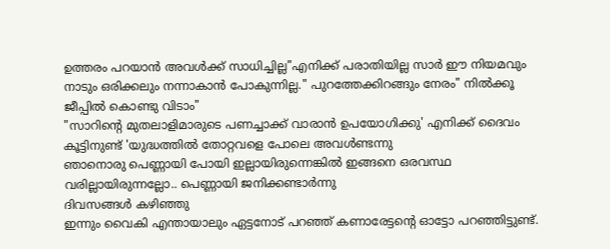ഉത്തരം പറയാൻ അവൾക്ക് സാധിച്ചില്ല"എനിക്ക് പരാതിയില്ല സാർ ഈ നിയമവും നാടും ഒരിക്കലും നന്നാകാൻ പോകുന്നില്ല." പുറത്തേക്കിറങ്ങും നേരം" നിൽക്കൂ ജീപ്പിൽ കൊണ്ടു വിടാം"
"സാറിന്റെ മുതലാളിമാരുടെ പണച്ചാക്ക് വാരാൻ ഉപയോഗിക്കു' എനിക്ക് ദൈവം കൂട്ടിനുണ്ട് 'യുദ്ധത്തിൽ തോറ്റവളെ പോലെ അവൾണ്ടന്നു
ഞാനൊരു പെണ്ണായി പോയി ഇല്ലായിരുന്നെങ്കിൽ ഇങ്ങനെ ഒരവസ്ഥ വരില്ലായിരുന്നല്ലോ.. പെണ്ണായി ജനിക്കണ്ടാർന്നു
ദിവസങ്ങൾ കഴിഞ്ഞു
ഇന്നും വൈകി എന്തായാലും ഏട്ടനോട് പറഞ്ഞ് കണാരേട്ടന്റെ ഓട്ടോ പറഞ്ഞിട്ടുണ്ട്.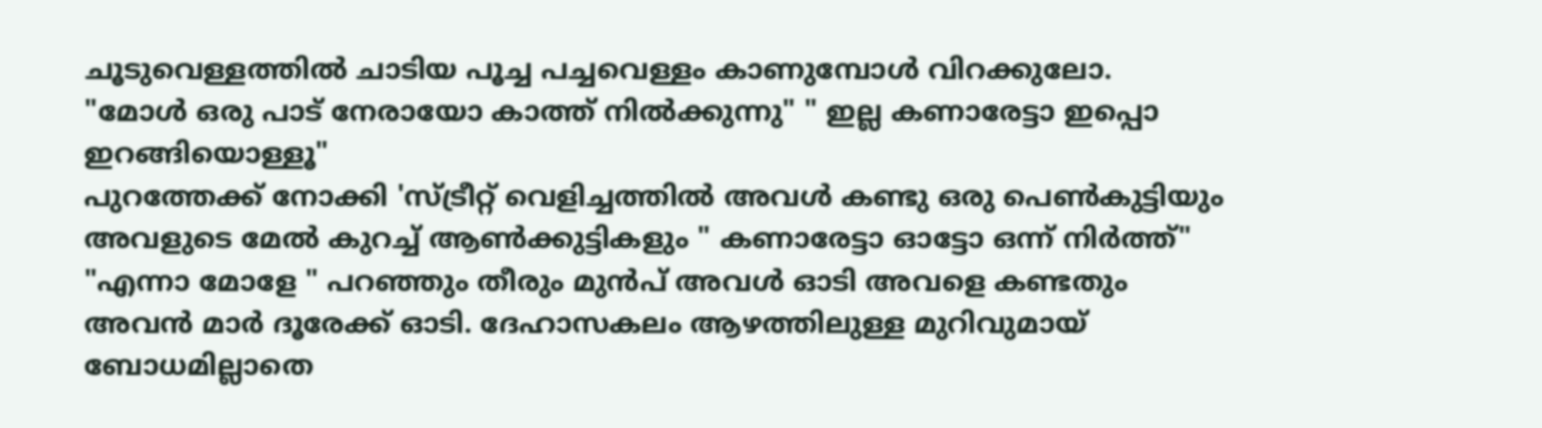ചൂടുവെള്ളത്തിൽ ചാടിയ പൂച്ച പച്ചവെള്ളം കാണുമ്പോൾ വിറക്കുലോ.
"മോൾ ഒരു പാട് നേരായോ കാത്ത് നിൽക്കുന്നു" " ഇല്ല കണാരേട്ടാ ഇപ്പൊ ഇറങ്ങിയൊള്ളൂ"
പുറത്തേക്ക് നോക്കി 'സ്ട്രീറ്റ് വെളിച്ചത്തിൽ അവൾ കണ്ടു ഒരു പെൺകുട്ടിയും അവളുടെ മേൽ കുറച്ച് ആൺക്കുട്ടികളും " കണാരേട്ടാ ഓട്ടോ ഒന്ന് നിർത്ത്"
"എന്നാ മോളേ " പറഞ്ഞും തീരും മുൻപ് അവൾ ഓടി അവളെ കണ്ടതും അവൻ മാർ ദൂരേക്ക് ഓടി. ദേഹാസകലം ആഴത്തിലുള്ള മുറിവുമായ് ബോധമില്ലാതെ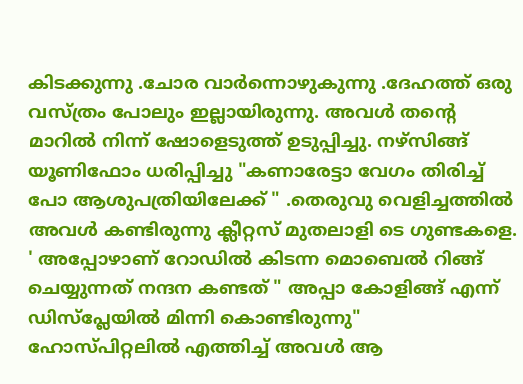കിടക്കുന്നു .ചോര വാർന്നൊഴുകുന്നു .ദേഹത്ത് ഒരു വസ്ത്രം പോലും ഇല്ലായിരുന്നു. അവൾ തന്റെ മാറിൽ നിന്ന് ഷോളെടുത്ത് ഉടുപ്പിച്ചു. നഴ്സിങ്ങ് യൂണിഫോം ധരിപ്പിച്ചു "കണാരേട്ടാ വേഗം തിരിച്ച് പോ ആശുപത്രിയിലേക്ക് " .തെരുവു വെളിച്ചത്തിൽ അവൾ കണ്ടിരുന്നു ക്ലീറ്റസ് മുതലാളി ടെ ഗുണ്ടകളെ.
' അപ്പോഴാണ് റോഡിൽ കിടന്ന മൊബെൽ റിങ്ങ് ചെയ്യുന്നത് നന്ദന കണ്ടത് " അപ്പാ കോളിങ്ങ് എന്ന് ഡിസ്പ്ലേയിൽ മിന്നി കൊണ്ടിരുന്നു"
ഹോസ്പിറ്റലിൽ എത്തിച്ച് അവൾ ആ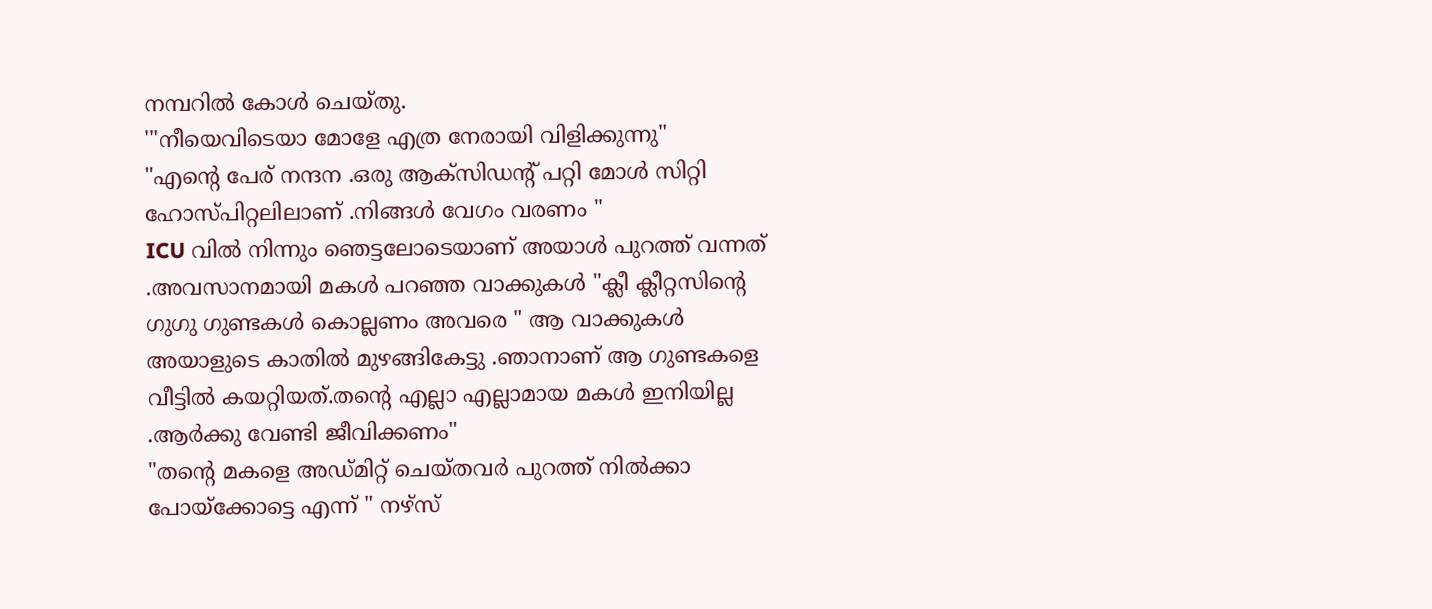നമ്പറിൽ കോൾ ചെയ്തു.
'"നീയെവിടെയാ മോളേ എത്ര നേരായി വിളിക്കുന്നു"
"എന്റെ പേര് നന്ദന .ഒരു ആക്സിഡന്റ് പറ്റി മോൾ സിറ്റി ഹോസ്പിറ്റലിലാണ് .നിങ്ങൾ വേഗം വരണം "
ICU വിൽ നിന്നും ഞെട്ടലോടെയാണ് അയാൾ പുറത്ത് വന്നത് .അവസാനമായി മകൾ പറഞ്ഞ വാക്കുകൾ "ക്ലീ ക്ലീറ്റസിന്റെ ഗുഗു ഗുണ്ടകൾ കൊല്ലണം അവരെ " ആ വാക്കുകൾ അയാളുടെ കാതിൽ മുഴങ്ങികേട്ടു .ഞാനാണ് ആ ഗുണ്ടകളെ വീട്ടിൽ കയറ്റിയത്.തന്റെ എല്ലാ എല്ലാമായ മകൾ ഇനിയില്ല .ആർക്കു വേണ്ടി ജീവിക്കണം"
"തന്റെ മകളെ അഡ്മിറ്റ് ചെയ്തവർ പുറത്ത് നിൽക്കാ പോയ്ക്കോട്ടെ എന്ന് " നഴ്സ്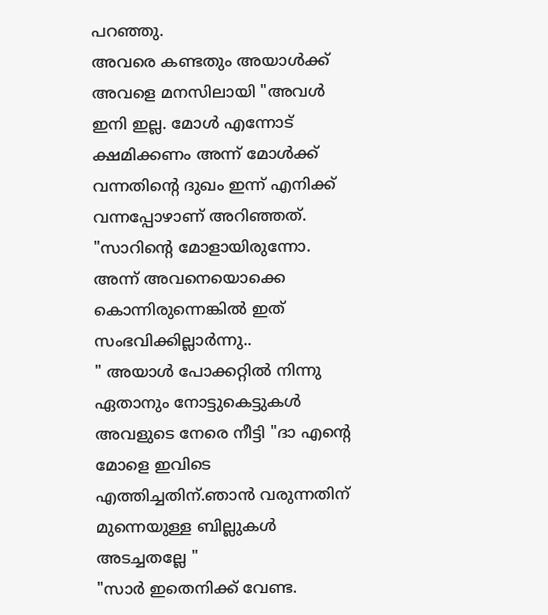പറഞ്ഞു.
അവരെ കണ്ടതും അയാൾക്ക് അവളെ മനസിലായി "അവൾ ഇനി ഇല്ല. മോൾ എന്നോട് ക്ഷമിക്കണം അന്ന് മോൾക്ക്‌ വന്നതിന്റെ ദുഖം ഇന്ന്‌ എനിക്ക് വന്നപ്പോഴാണ് അറിഞ്ഞത്.
"സാറിന്റെ മോളായിരുന്നോ. അന്ന് അവനെയൊക്കെ കൊന്നിരുന്നെങ്കിൽ ഇത് സംഭവിക്കില്ലാർന്നു..
" അയാൾ പോക്കറ്റിൽ നിന്നു ഏതാനും നോട്ടുകെട്ടുകൾ അവളുടെ നേരെ നീട്ടി "ദാ എന്റെ മോളെ ഇവിടെ എത്തിച്ചതിന്.ഞാൻ വരുന്നതിന് മുന്നെയുള്ള ബില്ലുകൾ അടച്ചതല്ലേ "
"സാർ ഇതെനിക്ക് വേണ്ട.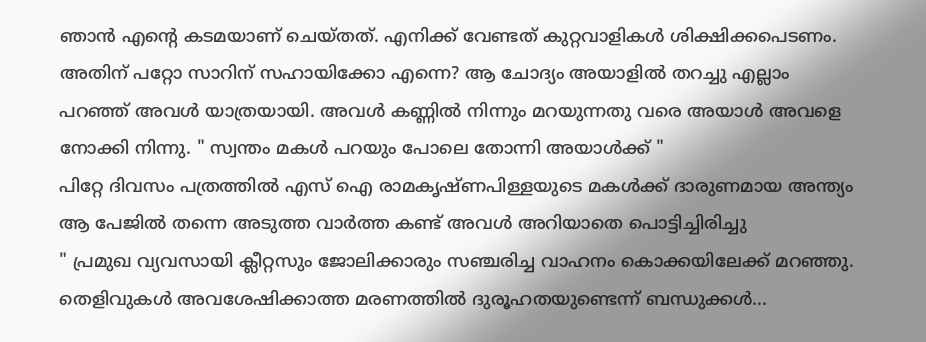ഞാൻ എന്റെ കടമയാണ് ചെയ്തത്. എനിക്ക് വേണ്ടത് കുറ്റവാളികൾ ശിക്ഷിക്കപെടണം. അതിന് പറ്റോ സാറിന് സഹായിക്കോ എന്നെ? ആ ചോദ്യം അയാളിൽ തറച്ചു എല്ലാം പറഞ്ഞ് അവൾ യാത്രയായി. അവൾ കണ്ണിൽ നിന്നും മറയുന്നതു വരെ അയാൾ അവളെ നോക്കി നിന്നു. " സ്വന്തം മകൾ പറയും പോലെ തോന്നി അയാൾക്ക് "
പിറ്റേ ദിവസം പത്രത്തിൽ എസ് ഐ രാമകൃഷ്ണപിള്ളയുടെ മകൾക്ക് ദാരുണമായ അന്ത്യം
ആ പേജിൽ തന്നെ അടുത്ത വാർത്ത കണ്ട് അവൾ അറിയാതെ പൊട്ടിച്ചിരിച്ചു
" പ്രമുഖ വ്യവസായി ക്ലീറ്റസും ജോലിക്കാരും സഞ്ചരിച്ച വാഹനം കൊക്കയിലേക്ക് മറഞ്ഞു. തെളിവുകൾ അവശേഷിക്കാത്ത മരണത്തിൽ ദുരൂഹതയുണ്ടെന്ന് ബന്ധുക്കൾ...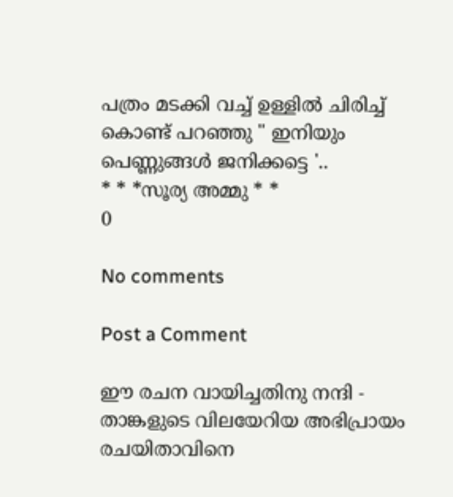പത്രം മടക്കി വച്ച് ഉള്ളിൽ ചിരിച്ച് കൊണ്ട് പറഞ്ഞു " ഇനിയും പെണ്ണുങ്ങൾ ജനിക്കട്ടെ '..
* * *സൂര്യ അമ്മു * *
0

No comments

Post a Comment

ഈ രചന വായിച്ചതിനു നന്ദി - താങ്കളുടെ വിലയേറിയ അഭിപ്രായം രചയിതാവിനെ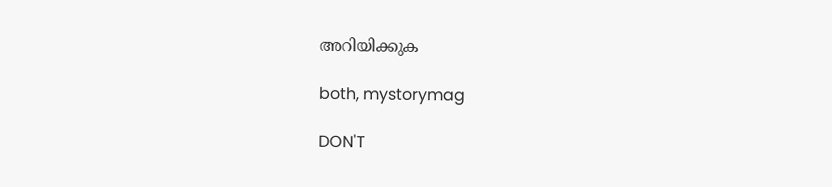അറിയിക്കുക

both, mystorymag

DON'T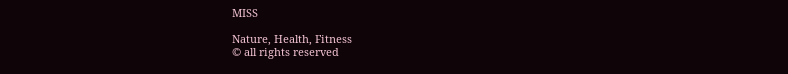MISS

Nature, Health, Fitness
© all rights reserved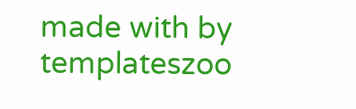made with by templateszoo